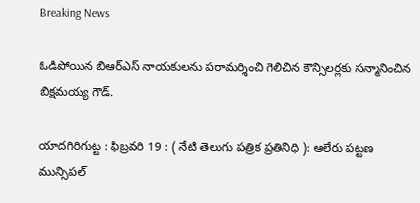Breaking News

ఓడిపోయిన బిఆర్ఎస్ నాయకులను పరామర్శించి గెలిచిన కౌన్సిలర్లకు సన్మానించిన బిక్షమయ్య గౌడ్.

యాదగిరిగుట్ట : ఫిబ్రవరి 19 : ( నేటి తెలుగు పత్రిక ప్రతినిధి ): ఆలేరు పట్టణ మున్సిపల్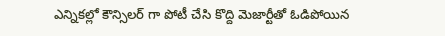ఎన్నికల్లో కౌన్సిలర్ గా పోటీ చేసి కొద్ది మెజార్టీతో ఓడిపోయిన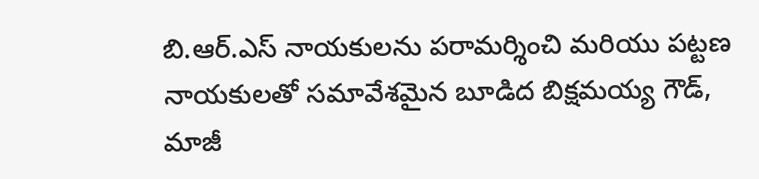బి.ఆర్.ఎస్ నాయకులను పరామర్శించి మరియు పట్టణ నాయకులతో సమావేశమైన బూడిద బిక్షమయ్య గౌడ్, మాజీ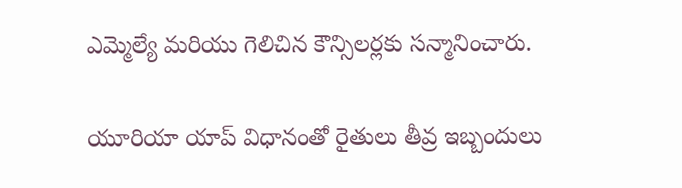ఎమ్మెల్యే మరియు గెలిచిన కౌన్సిలర్లకు సన్మానించారు.

యూరియా యాప్ విధానంతో రైతులు తీవ్ర ఇబ్బందులు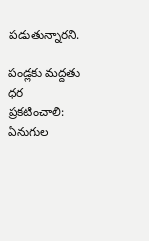పడుతున్నారని.

పండ్లకు మద్దతు ధర ప్రకటించాలి: ఏనుగుల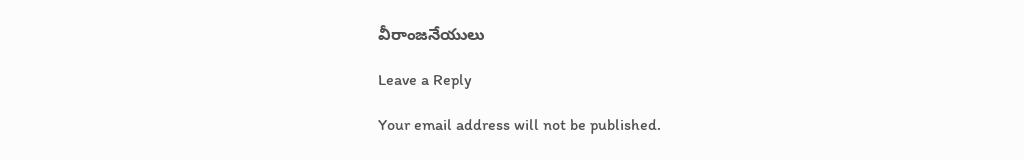వీరాంజనేయులు

Leave a Reply

Your email address will not be published.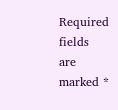Required fields are marked *